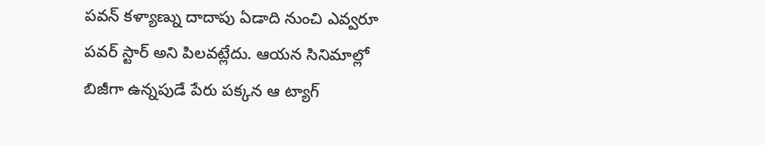పవన్ కళ్యాణ్ను దాదాపు ఏడాది నుంచి ఎవ్వరూ పవర్ స్టార్ అని పిలవట్లేదు. ఆయన సినిమాల్లో బిజీగా ఉన్నపుడే పేరు పక్కన ఆ ట్యాగ్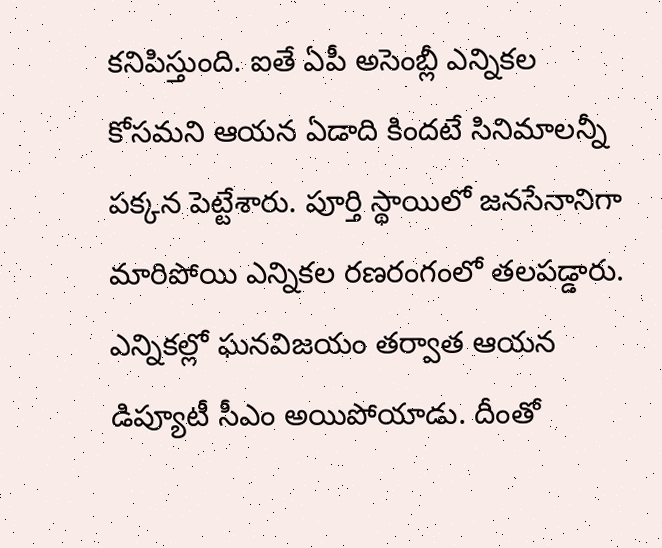కనిపిస్తుంది. ఐతే ఏపీ అసెంబ్లీ ఎన్నికల కోసమని ఆయన ఏడాది కిందటే సినిమాలన్నీ పక్కన పెట్టేశారు. పూర్తి స్థాయిలో జనసేనానిగా మారిపోయి ఎన్నికల రణరంగంలో తలపడ్డారు. ఎన్నికల్లో ఘనవిజయం తర్వాత ఆయన డిప్యూటీ సీఎం అయిపోయాడు. దీంతో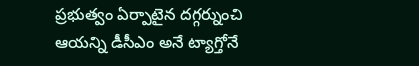ప్రభుత్వం ఏర్పాటైన దగ్గర్నుంచి ఆయన్ని డీసీఎం అనే ట్యాగ్తోనే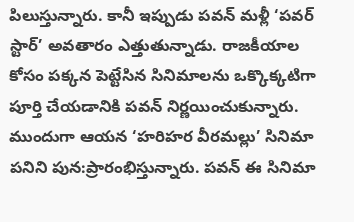పిలుస్తున్నారు. కానీ ఇప్పుడు పవన్ మళ్లీ ‘పవర్ స్టార్’ అవతారం ఎత్తుతున్నాడు. రాజకీయాల కోసం పక్కన పెట్టేసిన సినిమాలను ఒక్కొక్కటిగా పూర్తి చేయడానికి పవన్ నిర్ణయించుకున్నారు.
ముందుగా ఆయన ‘హరిహర వీరమల్లు’ సినిమా పనిని పున:ప్రారంభిస్తున్నారు. పవన్ ఈ సినిమా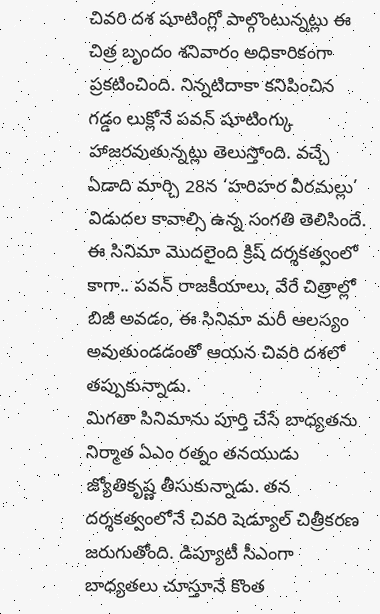చివరి దశ షూటింగ్లో పాల్గొంటున్నట్లు ఈ చిత్ర బృందం శనివారం అధికారికంగా ప్రకటించింది. నిన్నటిదాకా కనిపించిన గడ్డం లుక్లోనే పవన్ షూటింగ్కు హాజరవుతున్నట్లు తెలుస్తోంది. వచ్చే ఏడాది మార్చి 28న ‘హరిహర వీరమల్లు’ విడుదల కావాల్సి ఉన్న సంగతి తెలిసిందే. ఈ సినిమా మొదలైంది క్రిష్ దర్శకత్వంలో కాగా.. పవన్ రాజకీయాలు, వేరే చిత్రాల్లో బిజీ అవడం, ఈ సినిమా మరీ ఆలస్యం అవుతుండడంతో ఆయన చివరి దశలో తప్పుకున్నాడు.
మిగతా సినిమాను పూర్తి చేసే బాధ్యతను నిర్మాత ఏఎం రత్నం తనయుడు జ్యోతికృష్ణ తీసుకున్నాడు. తన దర్శకత్వంలోనే చివరి షెడ్యూల్ చిత్రీకరణ జరుగుతోంది. డిప్యూటీ సీఎంగా బాధ్యతలు చూస్తూనే కొంత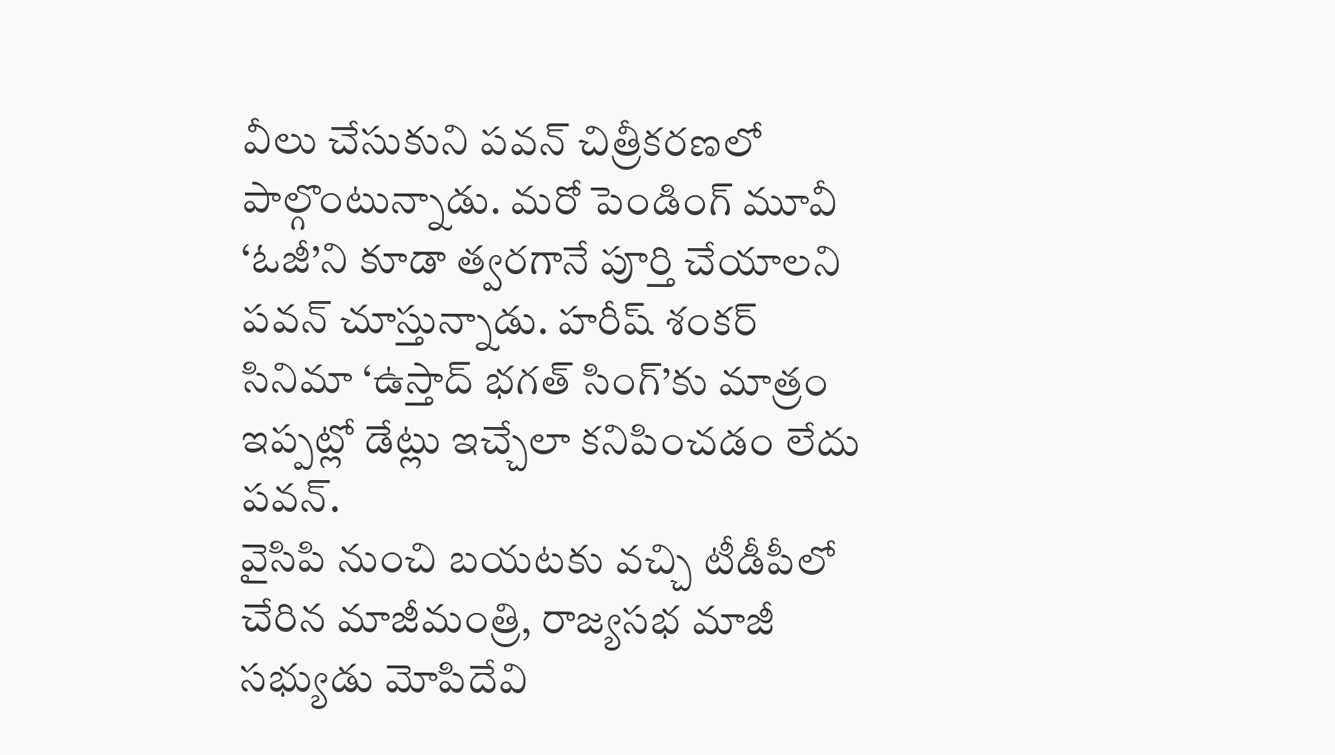వీలు చేసుకుని పవన్ చిత్రీకరణలో పాల్గొంటున్నాడు. మరో పెండింగ్ మూవీ ‘ఓజీ’ని కూడా త్వరగానే పూర్తి చేయాలని పవన్ చూస్తున్నాడు. హరీష్ శంకర్ సినిమా ‘ఉస్తాద్ భగత్ సింగ్’కు మాత్రం ఇప్పట్లో డేట్లు ఇచ్చేలా కనిపించడం లేదు పవన్.
వైసిపి నుంచి బయటకు వచ్చి టీడీపీలో చేరిన మాజీమంత్రి, రాజ్యసభ మాజీ సభ్యుడు మోపిదేవి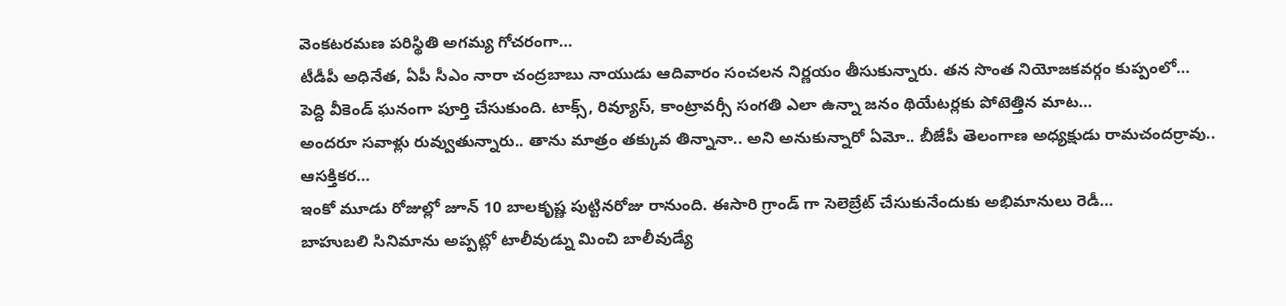వెంకటరమణ పరిస్థితి అగమ్య గోచరంగా…
టీడీపీ అధినేత, ఏపీ సీఎం నారా చంద్రబాబు నాయుడు ఆదివారం సంచలన నిర్ణయం తీసుకున్నారు. తన సొంత నియోజకవర్గం కుప్పంలో…
పెద్ది వీకెండ్ ఘనంగా పూర్తి చేసుకుంది. టాక్స్, రివ్యూస్, కాంట్రావర్సీ సంగతి ఎలా ఉన్నా జనం థియేటర్లకు పోటెత్తిన మాట…
అందరూ సవాళ్లు రువ్వుతున్నారు.. తాను మాత్రం తక్కువ తిన్నానా.. అని అనుకున్నారో ఏమో.. బీజేపీ తెలంగాణ అధ్యక్షుడు రామచందర్రావు.. ఆసక్తికర…
ఇంకో మూడు రోజుల్లో జూన్ 10 బాలకృష్ణ పుట్టినరోజు రానుంది. ఈసారి గ్రాండ్ గా సెలెబ్రేట్ చేసుకునేందుకు అభిమానులు రెడీ…
బాహుబలి సినిమాను అప్పట్లో టాలీవుడ్ను మించి బాలీవుడ్యే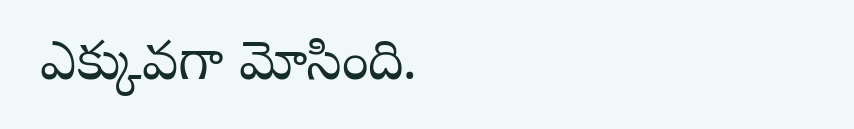ఎక్కువగా మోసింది.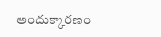అందుక్కారణం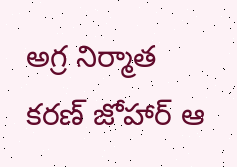అగ్ర నిర్మాత కరణ్ జోహార్ ఆ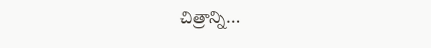చిత్రాన్ని…